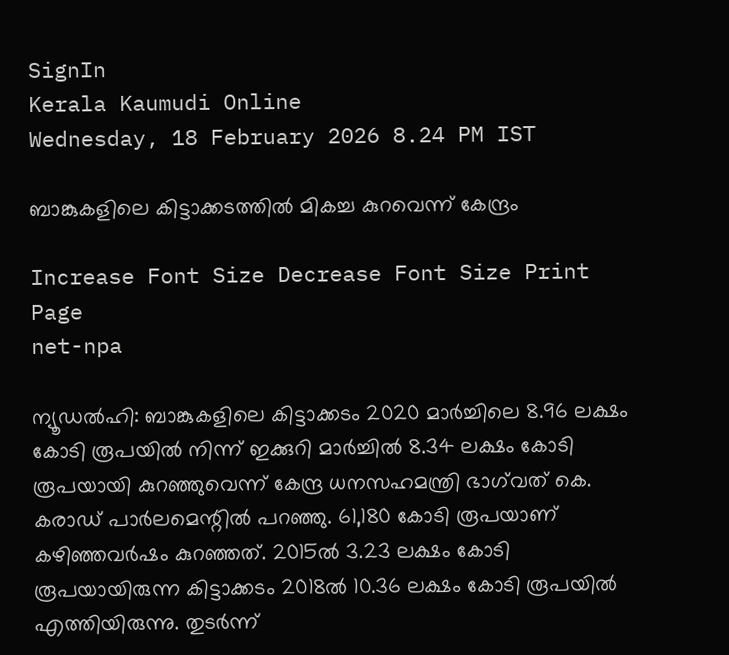SignIn
Kerala Kaumudi Online
Wednesday, 18 February 2026 8.24 PM IST

ബാങ്കുകളിലെ കിട്ടാക്കടത്തിൽ മികച്ച കുറവെന്ന് കേന്ദ്രം

Increase Font Size Decrease Font Size Print Page
net-npa

ന്യൂഡൽഹി: ബാങ്കുകളിലെ കിട്ടാക്കടം 2020 മാർച്ചിലെ 8.96 ലക്ഷം കോടി രൂപയിൽ നിന്ന് ഇക്കുറി മാർച്ചിൽ 8.34 ലക്ഷം കോടി രൂപയായി കുറഞ്ഞുവെന്ന് കേന്ദ്ര ധനസഹമന്ത്രി ഭാഗ്‌വത് കെ. കരാഡ് പാർലമെന്റിൽ പറഞ്ഞു. 61,180 കോടി രൂപയാണ് കഴിഞ്ഞവർഷം കുറഞ്ഞത്. 2015ൽ 3.23 ലക്ഷം കോടി രൂപയായിരുന്ന കിട്ടാക്കടം 2018ൽ 10.36 ലക്ഷം കോടി രൂപയിൽ എത്തിയിരുന്നു. തുടർന്ന്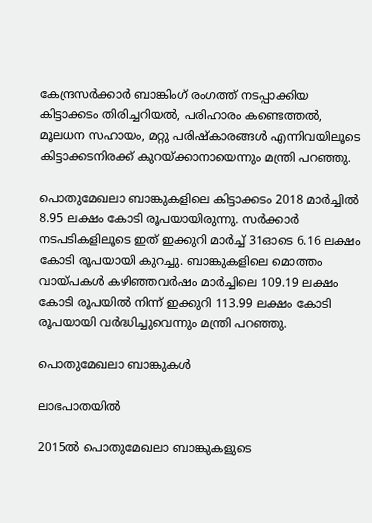കേന്ദ്രസർക്കാർ ബാങ്കിംഗ് രംഗത്ത് നടപ്പാക്കിയ കിട്ടാക്കടം തിരിച്ചറിയൽ, പരിഹാരം കണ്ടെത്തൽ, മൂലധന സഹായം, മറ്റു പരിഷ്‌കാരങ്ങൾ എന്നിവയിലൂടെ കിട്ടാക്കടനിരക്ക് കുറയ്ക്കാനായെന്നും മന്ത്രി പറഞ്ഞു.

പൊതുമേഖലാ ബാങ്കുകളിലെ കിട്ടാക്കടം 2018 മാർച്ചിൽ 8.95 ലക്ഷം കോടി രൂപയായിരുന്നു. സർക്കാർ നടപടികളിലൂടെ ഇത് ഇക്കുറി മാർച്ച് 31ഓടെ 6.16 ലക്ഷം കോടി രൂപയായി കുറച്ചു. ബാങ്കുകളിലെ മൊത്തം വായ്‌പകൾ കഴിഞ്ഞവർഷം മാർച്ചിലെ 109.19 ലക്ഷം കോടി രൂപയിൽ നിന്ന് ഇക്കുറി 113.99 ലക്ഷം കോടി രൂപയായി വർദ്ധിച്ചുവെന്നും മന്ത്രി പറഞ്ഞു.

പൊതുമേഖലാ ബാങ്കുകൾ

ലാഭപാതയിൽ

2015ൽ പൊതുമേഖലാ ബാങ്കുകളുടെ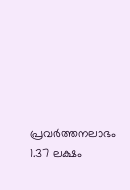പ്രവർത്തനലാഭം 1.37 ലക്ഷം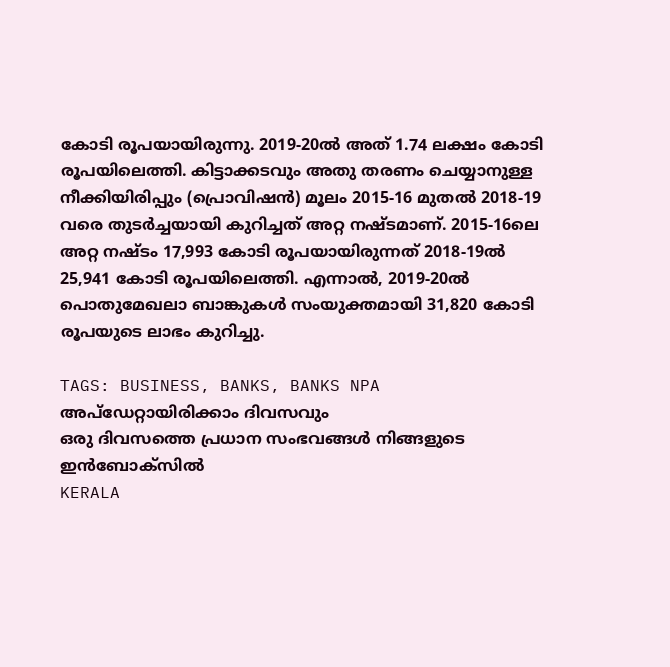കോടി രൂപയായിരുന്നു. 2019-20ൽ അത് 1.74 ലക്ഷം കോടി രൂപയിലെത്തി. കിട്ടാക്കടവും അതു തരണം ചെയ്യാനുള്ള നീക്കിയിരിപ്പും (പ്രൊവിഷൻ) മൂലം 2015-16 മുതൽ 2018-19 വരെ തുടർച്ചയായി കുറിച്ചത് അറ്റ നഷ്‌ടമാണ്. 2015-16ലെ അറ്റ നഷ്‌ടം 17,993 കോടി രൂപയായിരുന്നത് 2018-19ൽ 25,941 കോടി രൂപയിലെത്തി. എന്നാൽ, 2019-20ൽ പൊതുമേഖലാ ബാങ്കുകൾ സംയുക്തമായി 31,820 കോടി രൂപയുടെ ലാഭം കുറിച്ചു.

TAGS: BUSINESS, BANKS, BANKS NPA
അപ്ഡേറ്റായിരിക്കാം ദിവസവും
ഒരു ദിവസത്തെ പ്രധാന സംഭവങ്ങൾ നിങ്ങളുടെ ഇൻബോക്സിൽ
KERALA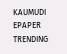KAUMUDI EPAPER
TRENDING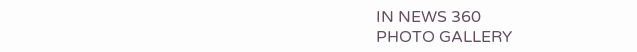IN NEWS 360
PHOTO GALLERY